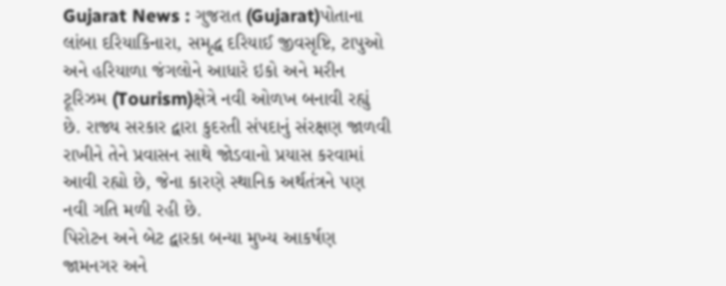Gujarat News : ગુજરાત (Gujarat)પોતાના લાંબા દરિયાકિનારા, સમૃદ્ધ દરિયાઈ જીવસૃષ્ટિ, ટાપુઓ અને હરિયાળા જંગલોને આધારે ઇકો અને મરીન ટૂરિઝમ (Tourism)ક્ષેત્રે નવી ઓળખ બનાવી રહ્યું છે. રાજ્ય સરકાર દ્વારા કુદરતી સંપદાનું સંરક્ષણ જાળવી રાખીને તેને પ્રવાસન સાથે જોડવાનો પ્રયાસ કરવામાં આવી રહ્યો છે, જેના કારણે સ્થાનિક અર્થતંત્રને પણ નવી ગતિ મળી રહી છે.
પિરોટન અને બેટ દ્વારકા બન્યા મુખ્ય આકર્ષણ
જામનગર અને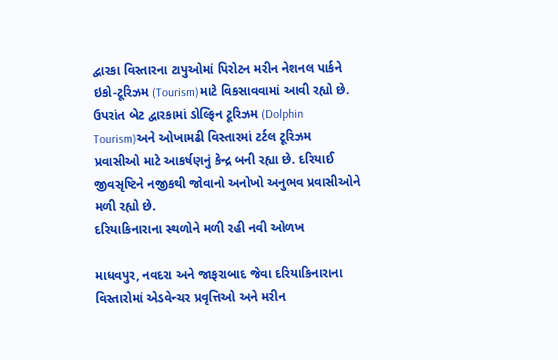દ્વારકા વિસ્તારના ટાપુઓમાં પિરોટન મરીન નેશનલ પાર્કને ઇકો-ટૂરિઝમ (Tourism)માટે વિકસાવવામાં આવી રહ્યો છે. ઉપરાંત બેટ દ્વારકામાં ડોલ્ફિન ટૂરિઝમ (Dolphin Tourism)અને ઓખામઢી વિસ્તારમાં ટર્ટલ ટૂરિઝમ પ્રવાસીઓ માટે આકર્ષણનું કેન્દ્ર બની રહ્યા છે. દરિયાઈ જીવસૃષ્ટિને નજીકથી જોવાનો અનોખો અનુભવ પ્રવાસીઓને મળી રહ્યો છે.
દરિયાકિનારાના સ્થળોને મળી રહી નવી ઓળખ

માધવપુર, નવદરા અને જાફરાબાદ જેવા દરિયાકિનારાના વિસ્તારોમાં એડવેન્ચર પ્રવૃત્તિઓ અને મરીન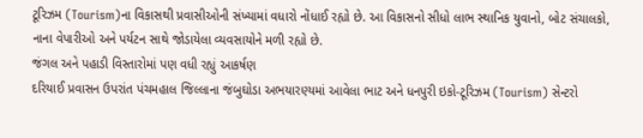ટૂરિઝમ (Tourism)ના વિકાસથી પ્રવાસીઓની સંખ્યામાં વધારો નોંધાઈ રહ્યો છે. આ વિકાસનો સીધો લાભ સ્થાનિક યુવાનો, બોટ સંચાલકો, નાના વેપારીઓ અને પર્યટન સાથે જોડાયેલા વ્યવસાયોને મળી રહ્યો છે.
જંગલ અને પહાડી વિસ્તારોમાં પણ વધી રહ્યું આકર્ષણ
દરિયાઈ પ્રવાસન ઉપરાંત પંચમહાલ જિલ્લાના જંબુઘોડા અભયારણ્યમાં આવેલા ભાટ અને ધનપુરી ઇકો-ટૂરિઝમ (Tourism) સેન્ટરો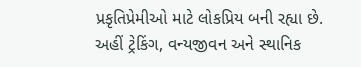પ્રકૃતિપ્રેમીઓ માટે લોકપ્રિય બની રહ્યા છે. અહીં ટ્રેકિંગ, વન્યજીવન અને સ્થાનિક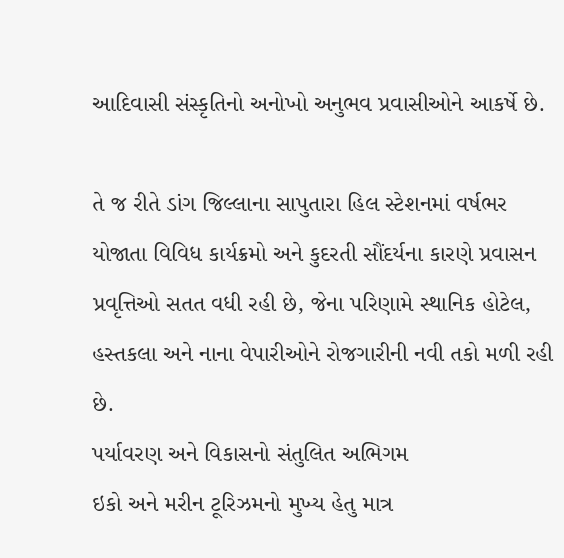આદિવાસી સંસ્કૃતિનો અનોખો અનુભવ પ્રવાસીઓને આકર્ષે છે.

તે જ રીતે ડાંગ જિલ્લાના સાપુતારા હિલ સ્ટેશનમાં વર્ષભર યોજાતા વિવિધ કાર્યક્રમો અને કુદરતી સૌંદર્યના કારણે પ્રવાસન પ્રવૃત્તિઓ સતત વધી રહી છે, જેના પરિણામે સ્થાનિક હોટેલ, હસ્તકલા અને નાના વેપારીઓને રોજગારીની નવી તકો મળી રહી છે.
પર્યાવરણ અને વિકાસનો સંતુલિત અભિગમ
ઇકો અને મરીન ટૂરિઝમનો મુખ્ય હેતુ માત્ર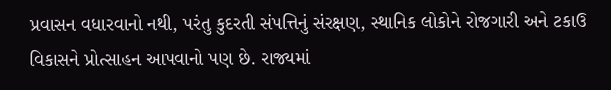પ્રવાસન વધારવાનો નથી, પરંતુ કુદરતી સંપત્તિનું સંરક્ષણ, સ્થાનિક લોકોને રોજગારી અને ટકાઉ વિકાસને પ્રોત્સાહન આપવાનો પણ છે. રાજ્યમાં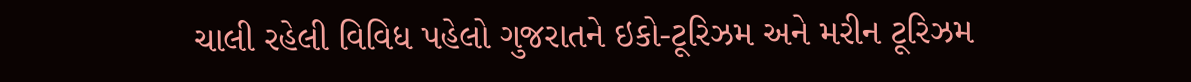ચાલી રહેલી વિવિધ પહેલો ગુજરાતને ઇકો-ટૂરિઝમ અને મરીન ટૂરિઝમ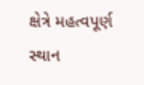ક્ષેત્રે મહત્વપૂર્ણ સ્થાન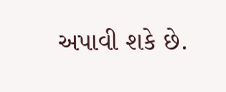અપાવી શકે છે.